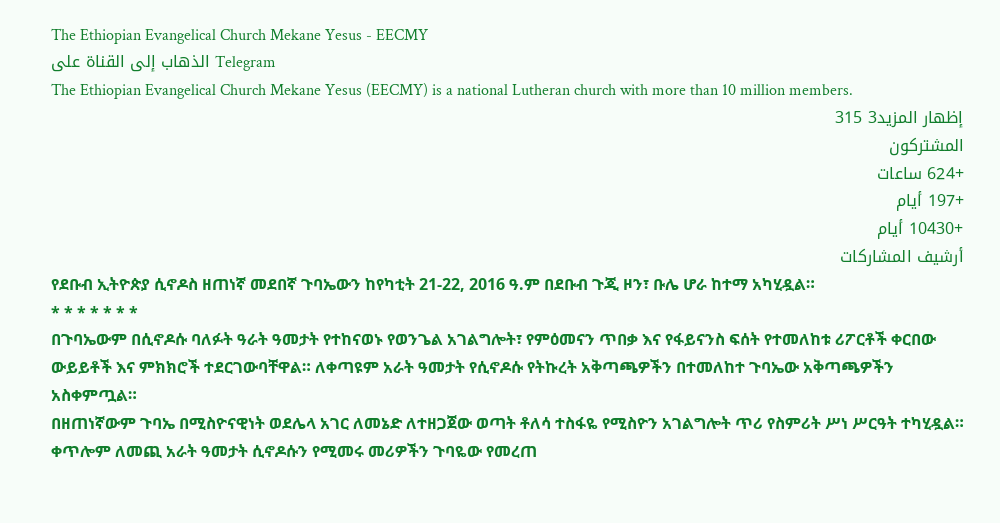The Ethiopian Evangelical Church Mekane Yesus - EECMY
الذهاب إلى القناة على Telegram
The Ethiopian Evangelical Church Mekane Yesus (EECMY) is a national Lutheran church with more than 10 million members.
إظهار المزيد3 315
المشتركون
+624 ساعات
+197 أيام
+10430 أيام
أرشيف المشاركات
የደቡብ ኢትዮጵያ ሲኖዶስ ዘጠነኛ መደበኛ ጉባኤውን ከየካቲት 21-22, 2016 ዓ.ም በደቡብ ጉጂ ዞን፣ ቡሌ ሆራ ከተማ አካሂዷል።
* * * * * * *
በጉባኤውም በሲኖዶሱ ባለፉት ዓራት ዓመታት የተከናወኑ የወንጌል አገልግሎት፣ የምዕመናን ጥበቃ እና የፋይናንስ ፍሰት የተመለከቱ ሪፖርቶች ቀርበው ውይይቶች እና ምክክሮች ተደርገውባቸዋል። ለቀጣዩም አራት ዓመታት የሲኖዶሱ የትኩረት አቅጣጫዎችን በተመለከተ ጉባኤው አቅጣጫዎችን አስቀምጧል።
በዘጠነኛውም ጉባኤ በሚስዮናዊነት ወደሌላ አገር ለመኔድ ለተዘጋጀው ወጣት ቶለሳ ተስፋዬ የሚስዮን አገልግሎት ጥሪ የስምሪት ሥነ ሥርዓት ተካሂዷል። ቀጥሎም ለመጪ አራት ዓመታት ሲኖዶሱን የሚመሩ መሪዎችን ጉባዬው የመረጠ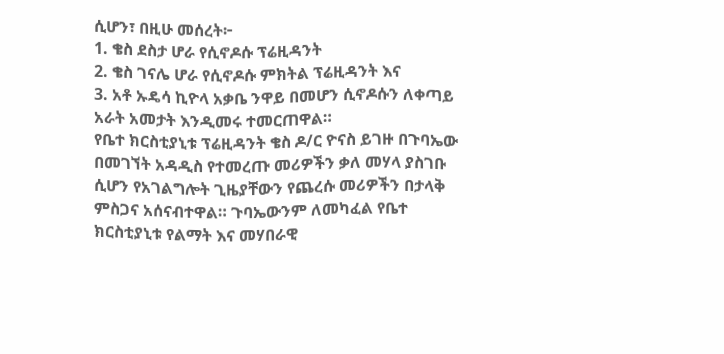ሲሆን፣ በዚሁ መሰረት፦
1. ቄስ ደስታ ሆራ የሲኖዶሱ ፕሬዚዳንት
2. ቄስ ገናሌ ሆራ የሲኖዶሱ ምክትል ፕሬዚዳንት እና
3. አቶ ኡዴሳ ኪዮላ አቃቤ ንዋይ በመሆን ሲኖዶሱን ለቀጣይ አራት አመታት እንዲመሩ ተመርጠዋል።
የቤተ ክርስቲያኒቱ ፕሬዚዳንት ቄስ ዶ/ር ዮናስ ይገዙ በጉባኤው በመገኘት አዳዲስ የተመረጡ መሪዎችን ቃለ መሃላ ያስገቡ ሲሆን የአገልግሎት ጊዜያቸውን የጨረሱ መሪዎችን በታላቅ ምስጋና አሰናብተዋል። ጉባኤውንም ለመካፈል የቤተ ክርስቲያኒቱ የልማት እና መሃበራዊ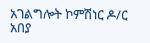አገልግሎት ኮምሽነር ዶ/ር አበያ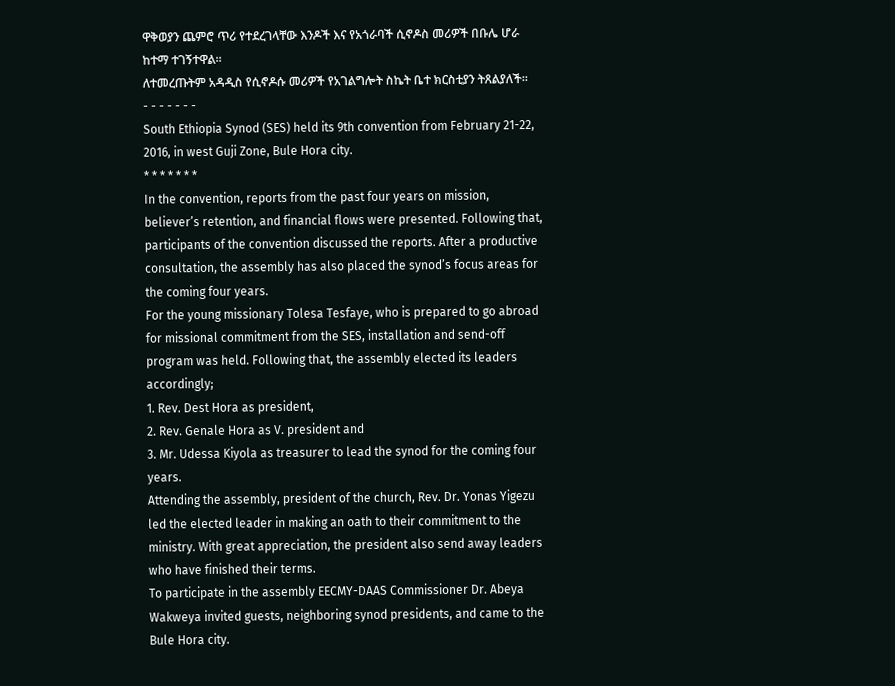ዋቅወያን ጨምሮ ጥሪ የተደረገላቸው እንዶች እና የአጎራባች ሲኖዶስ መሪዎች በቡሌ ሆራ ከተማ ተገኝተዋል።
ለተመረጡትም አዳዲስ የሲኖዶሱ መሪዎች የአገልግሎት ስኬት ቤተ ክርስቲያን ትጸልያለች።
- - - - - - -
South Ethiopia Synod (SES) held its 9th convention from February 21-22, 2016, in west Guji Zone, Bule Hora city.
* * * * * * *
In the convention, reports from the past four years on mission, believer’s retention, and financial flows were presented. Following that, participants of the convention discussed the reports. After a productive consultation, the assembly has also placed the synod’s focus areas for the coming four years.
For the young missionary Tolesa Tesfaye, who is prepared to go abroad for missional commitment from the SES, installation and send-off program was held. Following that, the assembly elected its leaders accordingly;
1. Rev. Dest Hora as president,
2. Rev. Genale Hora as V. president and
3. Mr. Udessa Kiyola as treasurer to lead the synod for the coming four years.
Attending the assembly, president of the church, Rev. Dr. Yonas Yigezu led the elected leader in making an oath to their commitment to the ministry. With great appreciation, the president also send away leaders who have finished their terms.
To participate in the assembly EECMY-DAAS Commissioner Dr. Abeya Wakweya invited guests, neighboring synod presidents, and came to the Bule Hora city.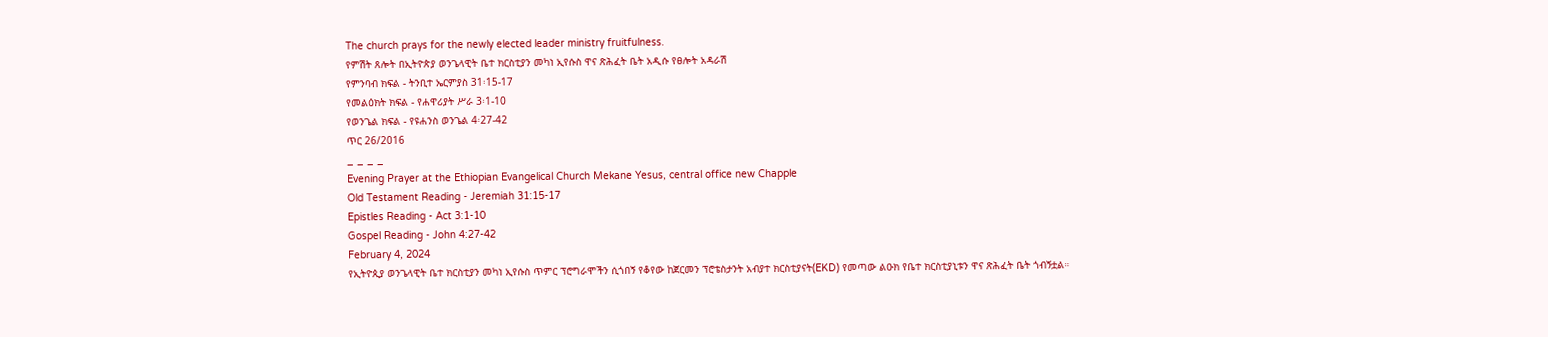The church prays for the newly elected leader ministry fruitfulness.
የምሽት ጸሎት በኢትዮጵያ ወንጌላዊት ቤተ ክርስቲያን መካነ ኢየሱስ ዋና ጽሕፈት ቤት አዲሱ የፀሎት አዳራሽ
የምንባብ ክፍል - ትንቢተ ኤርምያስ 31፡15-17
የመልዕክት ክፍል - የሐዋሪያት ሥራ 3፡1-10
የወንጌል ክፍል - የዩሐንስ ወንጌል 4፡27-42
ጥር 26/2016
_ _ _ _
Evening Prayer at the Ethiopian Evangelical Church Mekane Yesus, central office new Chapple
Old Testament Reading - Jeremiah 31:15-17
Epistles Reading - Act 3:1-10
Gospel Reading - John 4:27-42
February 4, 2024
የኢትዮጲያ ወንጌላዊት ቤተ ክርስቲያን መካነ ኢየሱስ ጥምር ፕሮግራሞችን ሲጎበኝ የቆየው ከጀርመን ፕሮቴስታንት አብያተ ክርስቲያናት(EKD) የመጣው ልዑክ የቤተ ክርስቲያኒቱን ዋና ጽሕፈት ቤት ጎብኝቷል።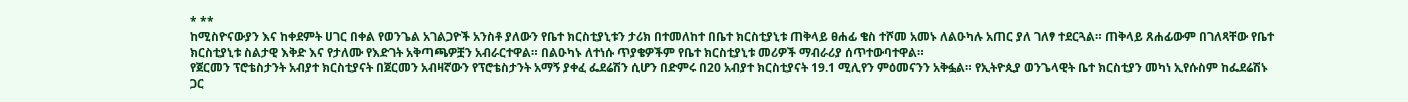* **
ከሚስዮናውያን እና ከቀደምት ሀገር በቀል የወንጌል አገልጋዮች አንስቶ ያለውን የቤተ ክርስቲያኒቱን ታሪክ በተመለከተ በቤተ ክርስቲያኒቱ ጠቅላይ ፀሐፊ ቄስ ተሾመ አመኑ ለልዑካሉ አጠር ያለ ገለፃ ተደርጓል። ጠቅላይ ጸሐፊውም በገለጻቸው የቤተ ክርስቲያኒቱ ስልታዊ እቅድ እና የታለሙ የእድገት አቅጣጫዎቿን አብራርተዋል። በልዑካኑ ለተነሱ ጥያቄዎችም የቤተ ክርስቲያኒቱ መሪዎች ማብራሪያ ሰጥተውባተዋል።
የጀርመን ፕሮቴስታንት አብያተ ክርስቲያናት በጀርመን አብዛኛውን የፕሮቴስታንት አማኝ ያቀፈ ፌደሬሽን ሲሆን በድምሩ በ20 አብያተ ክርስቲያናት 19.1 ሚሊየን ምዕመናንን አቅፏል። የኢትዮጲያ ወንጌላዊት ቤተ ክርስቲያን መካነ ኢየሱስም ከፌደሬሽኑ ጋር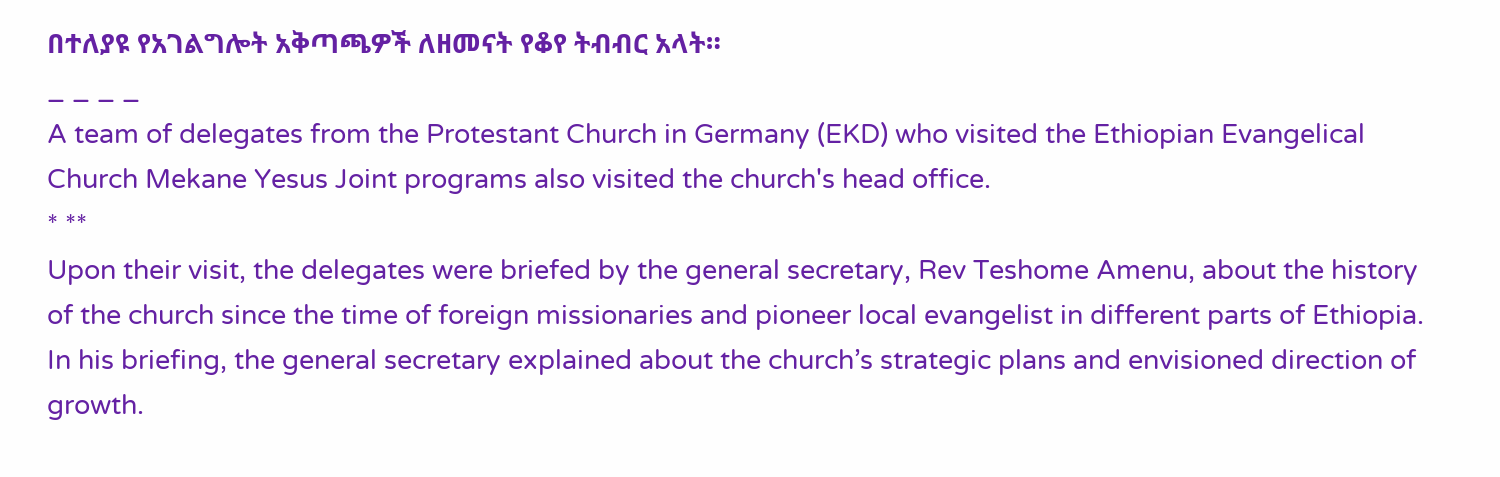በተለያዩ የአገልግሎት አቅጣጫዎች ለዘመናት የቆየ ትብብር አላት።
_ _ _ _
A team of delegates from the Protestant Church in Germany (EKD) who visited the Ethiopian Evangelical Church Mekane Yesus Joint programs also visited the church's head office.
* **
Upon their visit, the delegates were briefed by the general secretary, Rev Teshome Amenu, about the history of the church since the time of foreign missionaries and pioneer local evangelist in different parts of Ethiopia. In his briefing, the general secretary explained about the church’s strategic plans and envisioned direction of growth.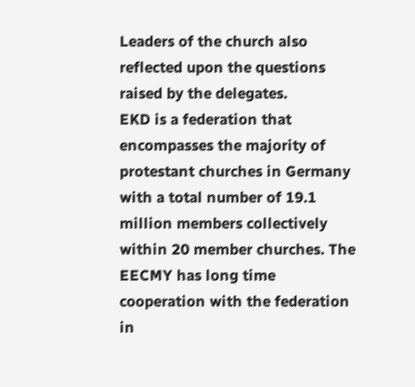Leaders of the church also reflected upon the questions raised by the delegates.
EKD is a federation that encompasses the majority of protestant churches in Germany with a total number of 19.1 million members collectively within 20 member churches. The EECMY has long time cooperation with the federation in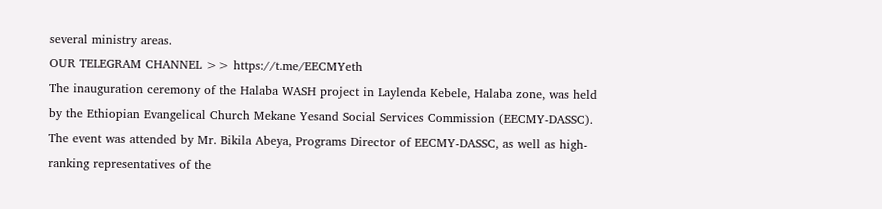several ministry areas.
OUR TELEGRAM CHANNEL >> https://t.me/EECMYeth
The inauguration ceremony of the Halaba WASH project in Laylenda Kebele, Halaba zone, was held by the Ethiopian Evangelical Church Mekane Yesand Social Services Commission (EECMY-DASSC). The event was attended by Mr. Bikila Abeya, Programs Director of EECMY-DASSC, as well as high-ranking representatives of the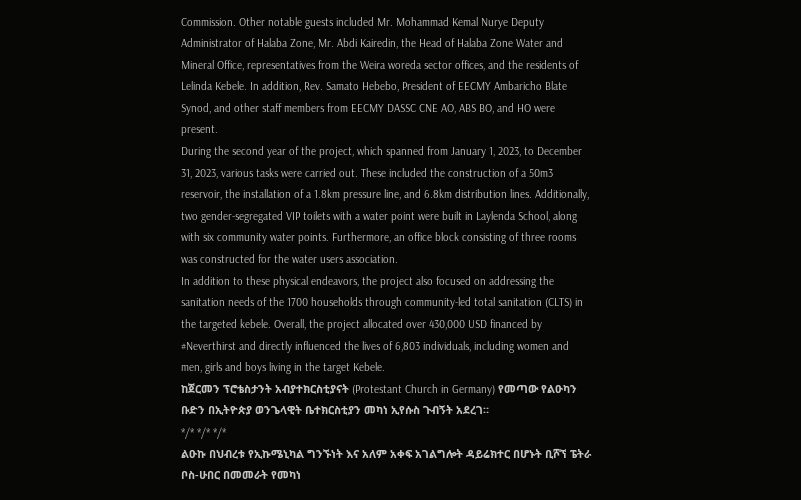Commission. Other notable guests included Mr. Mohammad Kemal Nurye Deputy Administrator of Halaba Zone, Mr. Abdi Kairedin, the Head of Halaba Zone Water and Mineral Office, representatives from the Weira woreda sector offices, and the residents of Lelinda Kebele. In addition, Rev. Samato Hebebo, President of EECMY Ambaricho Blate Synod, and other staff members from EECMY DASSC CNE AO, ABS BO, and HO were present.
During the second year of the project, which spanned from January 1, 2023, to December 31, 2023, various tasks were carried out. These included the construction of a 50m3 reservoir, the installation of a 1.8km pressure line, and 6.8km distribution lines. Additionally, two gender-segregated VIP toilets with a water point were built in Laylenda School, along with six community water points. Furthermore, an office block consisting of three rooms was constructed for the water users association.
In addition to these physical endeavors, the project also focused on addressing the sanitation needs of the 1700 households through community-led total sanitation (CLTS) in the targeted kebele. Overall, the project allocated over 430,000 USD financed by #Neverthirst and directly influenced the lives of 6,803 individuals, including women and men, girls and boys living in the target Kebele.
ከጀርመን ፕሮቴስታንት አብያተክርስቲያናት (Protestant Church in Germany) የመጣው የልዑካን ቡድን በኢትዮጵያ ወንጌላዊት ቤተክርስቲያን መካነ ኢየሱስ ጉብኝት አደረገ።
*/* */* */*
ልዑኩ በህብረቱ የኢኩሜኒካል ግንኙነት እና አለም አቀፍ አገልግሎት ዳይሬክተር በሆኑት ቢሾኘ ፔትራ ቦስ-ሁበር በመመራት የመካነ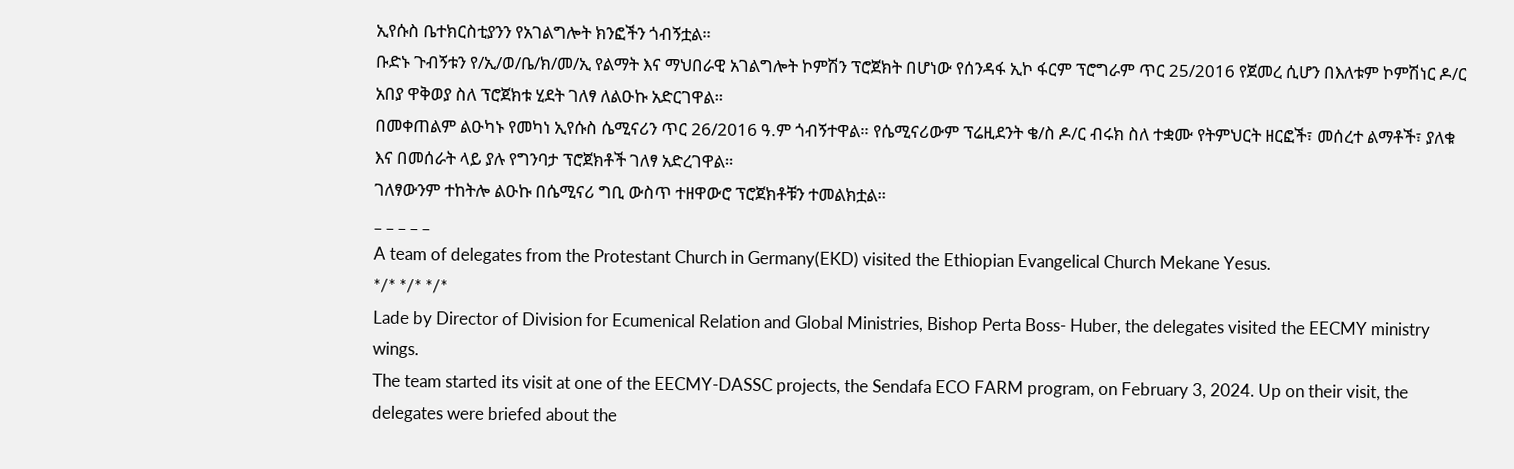ኢየሱስ ቤተክርስቲያንን የአገልግሎት ክንፎችን ጎብኝቷል።
ቡድኑ ጉብኝቱን የ/ኢ/ወ/ቤ/ክ/መ/ኢ የልማት እና ማህበራዊ አገልግሎት ኮምሽን ፕሮጀክት በሆነው የሰንዳፋ ኢኮ ፋርም ፕሮግራም ጥር 25/2016 የጀመረ ሲሆን በእለቱም ኮምሽነር ዶ/ር አበያ ዋቅወያ ስለ ፕሮጀክቱ ሂደት ገለፃ ለልዑኩ አድርገዋል።
በመቀጠልም ልዑካኑ የመካነ ኢየሱስ ሴሚናሪን ጥር 26/2016 ዓ.ም ጎብኝተዋል። የሴሚናሪውም ፕሬዚደንት ቄ/ስ ዶ/ር ብሩክ ስለ ተቋሙ የትምህርት ዘርፎች፣ መሰረተ ልማቶች፣ ያለቁ እና በመሰራት ላይ ያሉ የግንባታ ፕሮጀክቶች ገለፃ አድረገዋል።
ገለፃውንም ተከትሎ ልዑኩ በሴሚናሪ ግቢ ውስጥ ተዘዋውሮ ፕሮጀክቶቹን ተመልክቷል።
_ _ _ _ _
A team of delegates from the Protestant Church in Germany(EKD) visited the Ethiopian Evangelical Church Mekane Yesus.
*/* */* */*
Lade by Director of Division for Ecumenical Relation and Global Ministries, Bishop Perta Boss- Huber, the delegates visited the EECMY ministry wings.
The team started its visit at one of the EECMY-DASSC projects, the Sendafa ECO FARM program, on February 3, 2024. Up on their visit, the delegates were briefed about the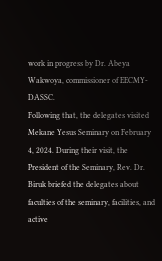work in progress by Dr. Abeya Wakwoya, commissioner of EECMY-DASSC.
Following that, the delegates visited Mekane Yesus Seminary on February 4, 2024. During their visit, the President of the Seminary, Rev. Dr. Biruk briefed the delegates about faculties of the seminary, facilities, and active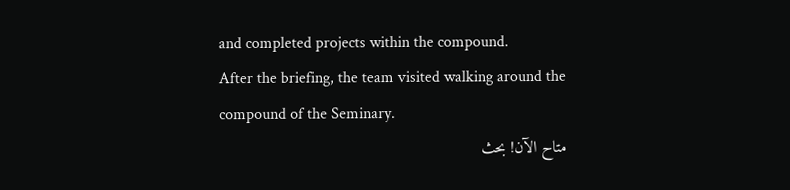and completed projects within the compound.
After the briefing, the team visited walking around the compound of the Seminary.
متاح الآن! بحث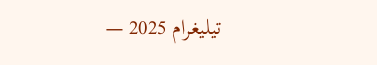تيليغرام 2025 —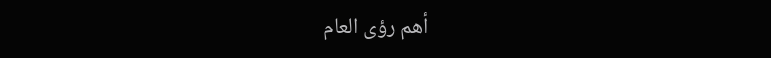أهم رؤى العام